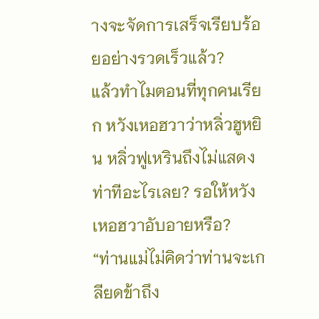างจะจัดการเสร็จเรียบร้อยอย่างรวดเร็วแล้ว?
แล้วทำไมตอนที่ทุกคนเรียก หวังเหอฮวาว่าหลิ่วฮูหยิน หลิ่วฟูเหรินถึงไม่แสดงท่าทีอะไรเลย? รอให้หวังเหอฮวาอับอายหรือ?
“ท่านแม่ไม่คิดว่าท่านจะเกลียดข้าถึง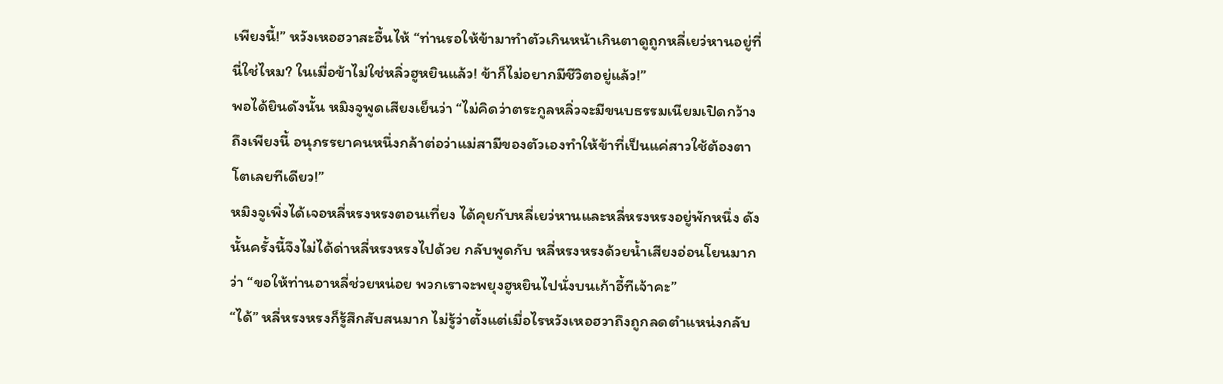เพียงนี้!” หวังเหอฮวาสะอื้นไห้ “ท่านรอให้ข้ามาทำตัวเกินหน้าเกินตาดูถูกหลี่เยว่หานอยู่ที่นี่ใช่ไหม? ในเมื่อข้าไม่ใช่หลิ่วฮูหยินแล้ว! ข้าก็ไม่อยากมีชีวิตอยู่แล้ว!”
พอได้ยินดังนั้น หมิงจูพูดเสียงเย็นว่า “ไม่คิดว่าตระกูลหลิ่วจะมีขนบธรรมเนียมเปิดกว้างถึงเพียงนี้ อนุภรรยาคนหนึ่งกล้าต่อว่าแม่สามีของตัวเองทำให้ข้าที่เป็นแค่สาวใช้ต้องตาโตเลยทีเดียว!”
หมิงจูเพิ่งได้เจอหลี่หรงหรงตอนเที่ยง ได้คุยกับหลี่เยว่หานและหลี่หรงหรงอยู่พักหนึ่ง ดังนั้นครั้งนี้จึงไม่ได้ด่าหลี่หรงหรงไปด้วย กลับพูดกับ หลี่หรงหรงด้วยน้ำเสียงอ่อนโยนมากว่า “ขอให้ท่านอาหลี่ช่วยหน่อย พวกเราจะพยุงฮูหยินไปนั่งบนเก้าอี้ทีเจ้าคะ”
“ได้” หลี่หรงหรงก็รู้สึกสับสนมาก ไม่รู้ว่าตั้งแต่เมื่อไรหวังเหอฮวาถึงถูกลดตำแหน่งกลับ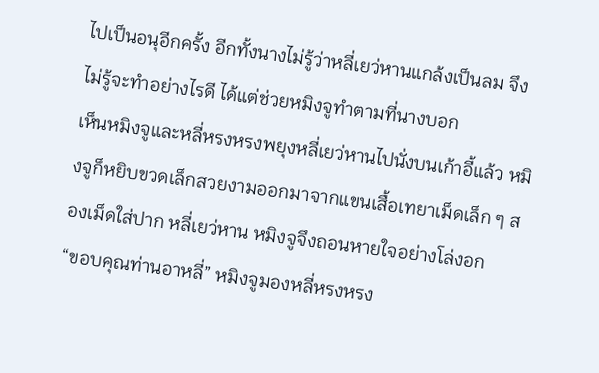ไปเป็นอนุอีกครั้ง อีกทั้งนางไม่รู้ว่าหลี่เยว่หานแกล้งเป็นลม จึงไม่รู้จะทำอย่างไรดี ได้แต่ช่วยหมิงจูทำตามที่นางบอก
เห็นหมิงจูและหลี่หรงหรงพยุงหลี่เยว่หานไปนั่งบนเก้าอี้แล้ว หมิงจูก็หยิบขวดเล็กสวยงามออกมาจากแขนเสื้อเทยาเม็ดเล็ก ๆ สองเม็ดใส่ปาก หลี่เยว่หาน หมิงจูจึงถอนหายใจอย่างโล่งอก
“ขอบคุณท่านอาหลี่” หมิงจูมองหลี่หรงหรง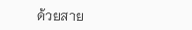ด้วยสาย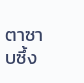ตาซาบซึ้ง